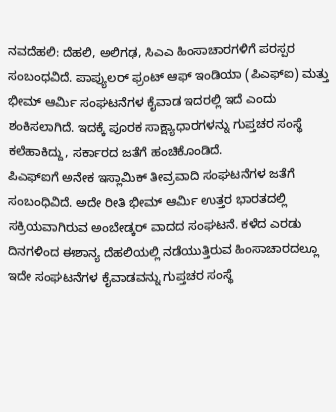ನವದೆಹಲಿ: ದೆಹಲಿ, ಅಲಿಗಢ, ಸಿಎಎ ಹಿಂಸಾಚಾರಗಳಿಗೆ ಪರಸ್ಪರ ಸಂಬಂಧವಿದೆ. ಪಾಪ್ಯುಲರ್ ಫ್ರಂಟ್ ಆಫ್ ಇಂಡಿಯಾ (ಪಿಎಫ್ಐ) ಮತ್ತು ಭೀಮ್ ಆರ್ಮಿ ಸಂಘಟನೆಗಳ ಕೈವಾಡ ಇದರಲ್ಲಿ ಇದೆ ಎಂದು ಶಂಕಿಸಲಾಗಿದೆ. ಇದಕ್ಕೆ ಪೂರಕ ಸಾಕ್ಷ್ಯಾಧಾರಗಳನ್ನು ಗುಪ್ತಚರ ಸಂಸ್ಥೆ ಕಲೆಹಾಕಿದ್ದು, ಸರ್ಕಾರದ ಜತೆಗೆ ಹಂಚಿಕೊಂಡಿದೆ.
ಪಿಎಫ್ಐಗೆ ಅನೇಕ ಇಸ್ಲಾಮಿಕ್ ತೀವ್ರವಾದಿ ಸಂಘಟನೆಗಳ ಜತೆಗೆ ಸಂಬಂಧಿವಿದೆ. ಅದೇ ರೀತಿ ಭೀಮ್ ಆರ್ಮಿ ಉತ್ತರ ಭಾರತದಲ್ಲಿ ಸಕ್ರಿಯವಾಗಿರುವ ಅಂಬೇಡ್ಕರ್ ವಾದದ ಸಂಘಟನೆ. ಕಳೆದ ಎರಡು ದಿನಗಳಿಂದ ಈಶಾನ್ಯ ದೆಹಲಿಯಲ್ಲಿ ನಡೆಯುತ್ತಿರುವ ಹಿಂಸಾಚಾರದಲ್ಲೂ ಇದೇ ಸಂಘಟನೆಗಳ ಕೈವಾಡವನ್ನು ಗುಪ್ತಚರ ಸಂಸ್ಥೆ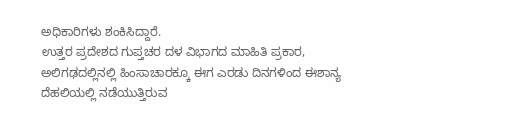ಅಧಿಕಾರಿಗಳು ಶಂಕಿಸಿದ್ದಾರೆ.
ಉತ್ತರ ಪ್ರದೇಶದ ಗುಪ್ತಚರ ದಳ ವಿಭಾಗದ ಮಾಹಿತಿ ಪ್ರಕಾರ, ಅಲಿಗಢದಲ್ಲಿನಲ್ಲಿ ಹಿಂಸಾಚಾರಕ್ಕೂ ಈಗ ಎರಡು ದಿನಗಳಿಂದ ಈಶಾನ್ಯ ದೆಹಲಿಯಲ್ಲಿ ನಡೆಯುತ್ತಿರುವ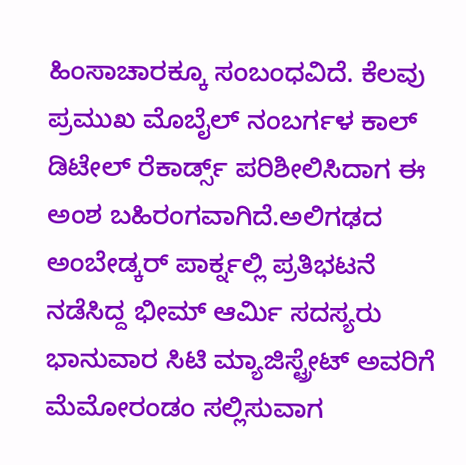ಹಿಂಸಾಚಾರಕ್ಕೂ ಸಂಬಂಧವಿದೆ. ಕೆಲವು ಪ್ರಮುಖ ಮೊಬೈಲ್ ನಂಬರ್ಗಳ ಕಾಲ್ ಡಿಟೇಲ್ ರೆಕಾರ್ಡ್ಸ್ ಪರಿಶೀಲಿಸಿದಾಗ ಈ ಅಂಶ ಬಹಿರಂಗವಾಗಿದೆ.ಅಲಿಗಢದ ಅಂಬೇಡ್ಕರ್ ಪಾರ್ಕ್ನಲ್ಲಿ ಪ್ರತಿಭಟನೆ ನಡೆಸಿದ್ದ ಭೀಮ್ ಆರ್ಮಿ ಸದಸ್ಯರು ಭಾನುವಾರ ಸಿಟಿ ಮ್ಯಾಜಿಸ್ಟ್ರೇಟ್ ಅವರಿಗೆ ಮೆಮೋರಂಡಂ ಸಲ್ಲಿಸುವಾಗ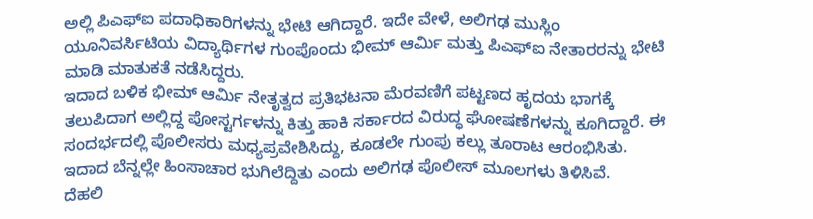ಅಲ್ಲಿ ಪಿಎಫ್ಐ ಪದಾಧಿಕಾರಿಗಳನ್ನು ಭೇಟಿ ಆಗಿದ್ದಾರೆ. ಇದೇ ವೇಳೆ, ಅಲಿಗಢ ಮುಸ್ಲಿಂ ಯೂನಿವರ್ಸಿಟಿಯ ವಿದ್ಯಾರ್ಥಿಗಳ ಗುಂಪೊಂದು ಭೀಮ್ ಆರ್ಮಿ ಮತ್ತು ಪಿಎಫ್ಐ ನೇತಾರರನ್ನು ಭೇಟಿ ಮಾಡಿ ಮಾತುಕತೆ ನಡೆಸಿದ್ದರು.
ಇದಾದ ಬಳಿಕ ಭೀಮ್ ಆರ್ಮಿ ನೇತೃತ್ವದ ಪ್ರತಿಭಟನಾ ಮೆರವಣಿಗೆ ಪಟ್ಟಣದ ಹೃದಯ ಭಾಗಕ್ಕೆ ತಲುಪಿದಾಗ ಅಲ್ಲಿದ್ದ ಪೋಸ್ಟರ್ಗಳನ್ನು ಕಿತ್ತು ಹಾಕಿ ಸರ್ಕಾರದ ವಿರುದ್ಧ ಘೋಷಣೆಗಳನ್ನು ಕೂಗಿದ್ದಾರೆ. ಈ ಸಂದರ್ಭದಲ್ಲಿ ಪೊಲೀಸರು ಮಧ್ಯಪ್ರವೇಶಿಸಿದ್ದು, ಕೂಡಲೇ ಗುಂಪು ಕಲ್ಲು ತೂರಾಟ ಆರಂಭಿಸಿತು. ಇದಾದ ಬೆನ್ನಲ್ಲೇ ಹಿಂಸಾಚಾರ ಭುಗಿಲೆದ್ದಿತು ಎಂದು ಅಲಿಗಢ ಪೊಲೀಸ್ ಮೂಲಗಳು ತಿಳಿಸಿವೆ.
ದೆಹಲಿ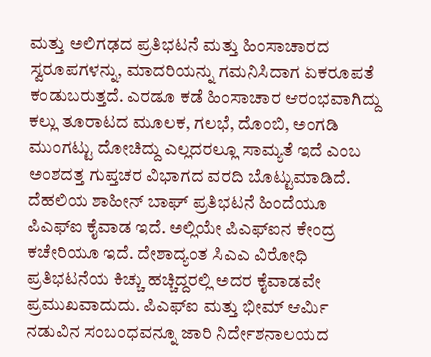ಮತ್ತು ಅಲಿಗಢದ ಪ್ರತಿಭಟನೆ ಮತ್ತು ಹಿಂಸಾಚಾರದ ಸ್ವರೂಪಗಳನ್ನು, ಮಾದರಿಯನ್ನು ಗಮನಿಸಿದಾಗ ಏಕರೂಪತೆ ಕಂಡುಬರುತ್ತದೆ. ಎರಡೂ ಕಡೆ ಹಿಂಸಾಚಾರ ಆರಂಭವಾಗಿದ್ದು ಕಲ್ಲು ತೂರಾಟದ ಮೂಲಕ, ಗಲಭೆ, ದೊಂಬಿ, ಅಂಗಡಿ ಮುಂಗಟ್ಟು ದೋಚಿದ್ದು ಎಲ್ಲದರಲ್ಲೂ ಸಾಮ್ಯತೆ ಇದೆ ಎಂಬ ಅಂಶದತ್ತ ಗುಪ್ತಚರ ವಿಭಾಗದ ವರದಿ ಬೊಟ್ಟುಮಾಡಿದೆ.
ದೆಹಲಿಯ ಶಾಹೀನ್ ಬಾಘ್ ಪ್ರತಿಭಟನೆ ಹಿಂದೆಯೂ ಪಿಎಫ್ಐ ಕೈವಾಡ ಇದೆ. ಅಲ್ಲಿಯೇ ಪಿಎಫ್ಐನ ಕೇಂದ್ರ ಕಚೇರಿಯೂ ಇದೆ. ದೇಶಾದ್ಯಂತ ಸಿಎಎ ವಿರೋಧಿ ಪ್ರತಿಭಟನೆಯ ಕಿಚ್ಚು ಹಚ್ಚಿದ್ದರಲ್ಲಿ ಅದರ ಕೈವಾಡವೇ ಪ್ರಮುಖವಾದುದು. ಪಿಎಫ್ಐ ಮತ್ತು ಭೀಮ್ ಆರ್ಮಿ ನಡುವಿನ ಸಂಬಂಧವನ್ನೂ ಜಾರಿ ನಿರ್ದೇಶನಾಲಯದ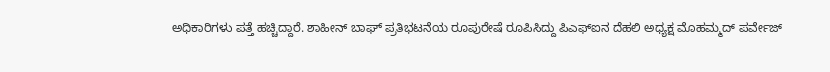ಅಧಿಕಾರಿಗಳು ಪತ್ತೆ ಹಚ್ಚಿದ್ದಾರೆ. ಶಾಹೀನ್ ಬಾಘ್ ಪ್ರತಿಭಟನೆಯ ರೂಪುರೇಷೆ ರೂಪಿಸಿದ್ದು ಪಿಎಫ್ಐನ ದೆಹಲಿ ಅಧ್ಯಕ್ಷ ಮೊಹಮ್ಮದ್ ಪರ್ವೇಜ್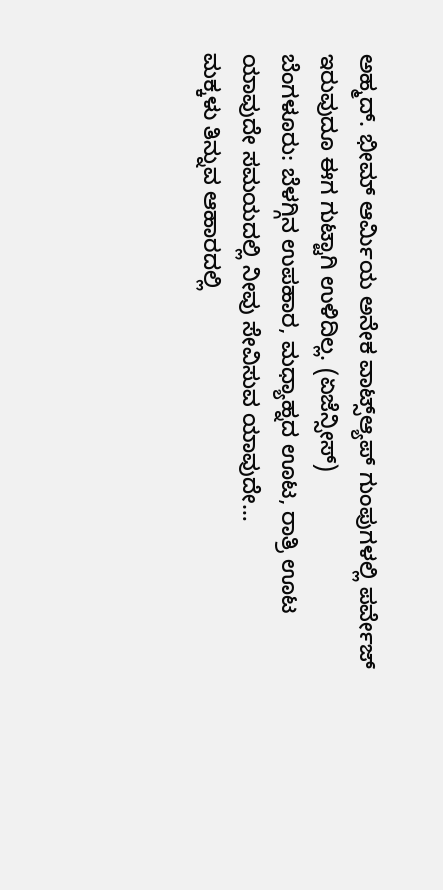ಅಹ್ಮದ್. ಭೀಮ್ ಆರ್ಮಿಯ ಅನೇಕ ವಾಟ್ಸ್ಆ್ಯಪ್ ಗುಂಪುಗಳಲ್ಲಿ ಪರ್ವೇಜ್ ಇರುವುದೂ ಈಗ ಗುಟ್ಟಾಗಿ ಉಳಿದಿಲ್ಲ. (ಏಜೆನ್ಸೀಸ್)
ಬೆಂಗಳೂರು: ಬೆಳಗ್ಗಿನ ಉಪಹಾರ, ಮಧ್ಯಾಹ್ನದ ಊಟ, ರಾತ್ರಿ ಊಟ ಯಾವುದೇ ಸಮಯದಲ್ಲಿ ನೀವು ಸೇವಿಸುವ ಯಾವುದೇ…
ಮಕ್ಕಳು ತಿನ್ನುವ ಆಹಾರದಲ್ಲಿ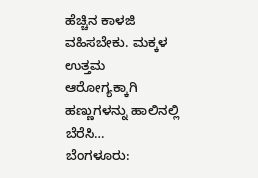ಹೆಚ್ಚಿನ ಕಾಳಜಿ ವಹಿಸಬೇಕು. ಮಕ್ಕಳ ಉತ್ತಮ ಆರೋಗ್ಯಕ್ಕಾಗಿ ಹಣ್ಣುಗಳನ್ನು ಹಾಲಿನಲ್ಲಿ ಬೆರೆಸಿ…
ಬೆಂಗಳೂರು: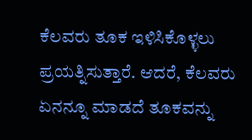ಕೆಲವರು ತೂಕ ಇಳಿಸಿಕೊಳ್ಳಲು ಪ್ರಯತ್ನಿಸುತ್ತಾರೆ. ಆದರೆ, ಕೆಲವರು ಏನನ್ನೂ ಮಾಡದೆ ತೂಕವನ್ನು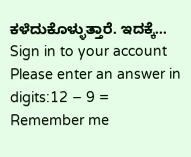ಕಳೆದುಕೊಳ್ಳುತ್ತಾರೆ. ಇದಕ್ಕೆ…
Sign in to your account
Please enter an answer in digits:12 − 9 =
Remember me